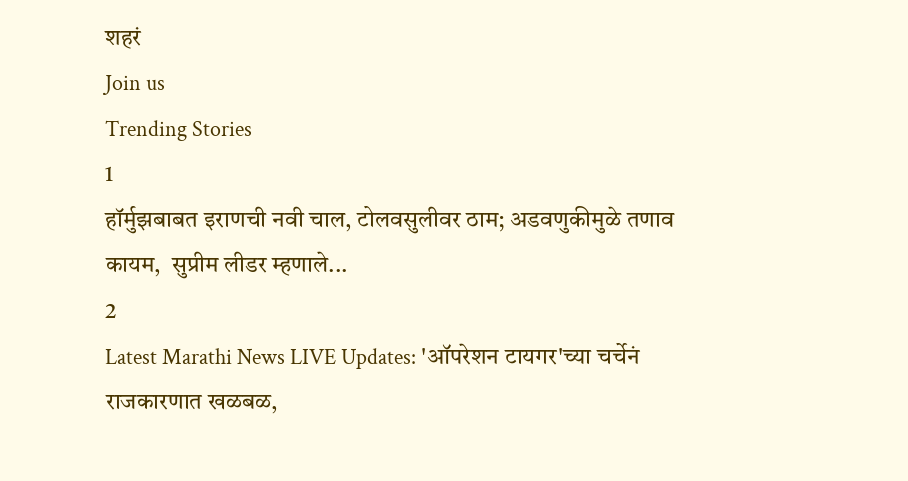शहरं
Join us
Trending Stories
1
हॉर्मुझबाबत इराणची नवी चाल, टोलवसुलीवर ठाम; अडवणुकीमुळे तणाव कायम,  सुप्रीम लीडर म्हणाले...
2
Latest Marathi News LIVE Updates: 'ऑपरेशन टायगर'च्या चर्चेनं राजकारणात खळबळ,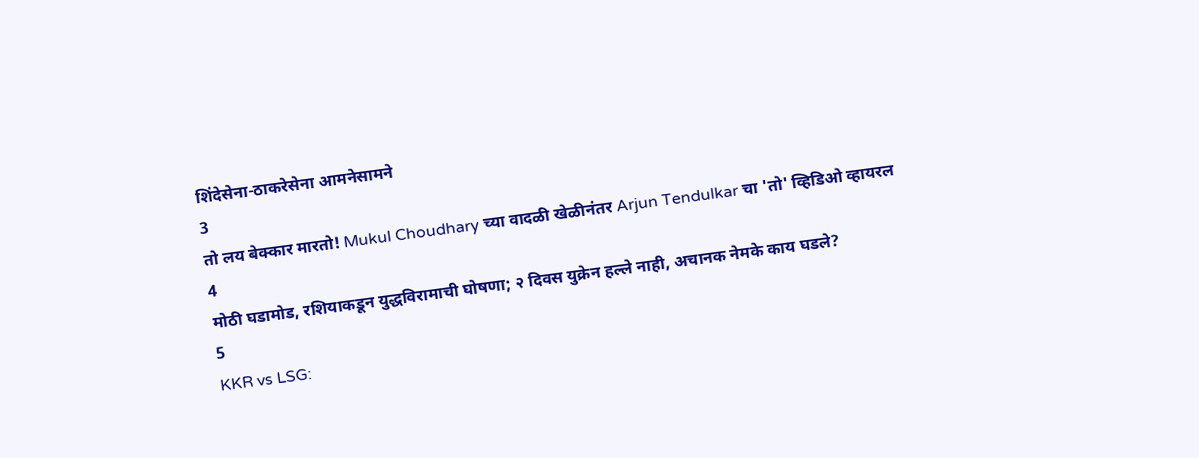शिंदेसेना-ठाकरेसेना आमनेसामने
3
तो लय बेक्कार मारतो! Mukul Choudhary च्या वादळी खेळीनंतर Arjun Tendulkar चा 'तो' व्हिडिओ व्हायरल
4
मोठी घडामोड, रशियाकडून युद्धविरामाची घोषणा; २ दिवस युक्रेन हल्ले नाही, अचानक नेमके काय घडले?
5
KKR vs LSG: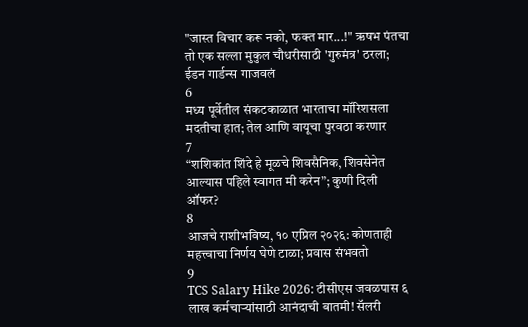"जास्त विचार करू नको, फक्त मार...!" ऋषभ पंतचा तो एक सल्ला मुकुल चौधरीसाठी 'गुरुमंत्र' ठरला; ईडन गार्डन्स गाजवलं
6
मध्य पूर्वेतील संकटकाळात भारताचा मॉरिशसला मदतीचा हात; तेल आणि वायूचा पुरवठा करणार
7
“शशिकांत शिंदे हे मूळचे शिवसैनिक, शिवसेनेत आल्यास पहिले स्वागत मी करेन”; कुणी दिली ऑफर?
8
आजचे राशीभविष्य, १० एप्रिल २०२६: कोणताही महत्त्वाचा निर्णय घेणे टाळा; प्रवास संभवतो
9
TCS Salary Hike 2026: टीसीएस जवळपास ६ लाख कर्मचाऱ्यांसाठी आनंदाची बातमी! सॅलरी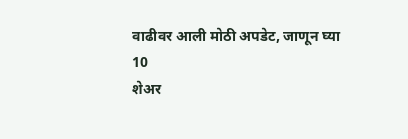वाढीवर आली मोठी अपडेट, जाणून घ्या
10
शेअर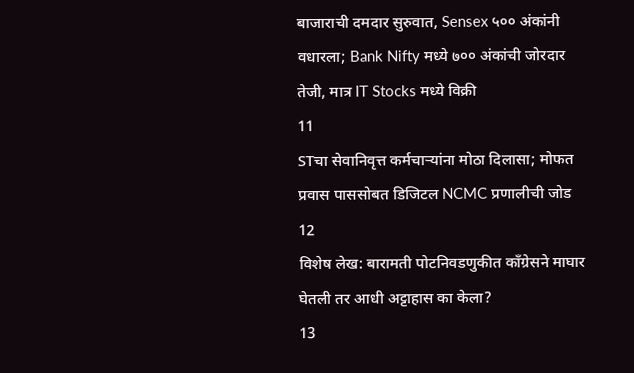बाजाराची दमदार सुरुवात, Sensex ५०० अंकांनी वधारला; Bank Nifty मध्ये ७०० अंकांची जोरदार तेजी, मात्र IT Stocks मध्ये विक्री
11
STचा सेवानिवृत्त कर्मचाऱ्यांना मोठा दिलासा; मोफत प्रवास पाससोबत डिजिटल NCMC प्रणालीची जोड
12
विशेष लेख: बारामती पोटनिवडणुकीत काँग्रेसने माघार घेतली तर आधी अट्टाहास का केला?
13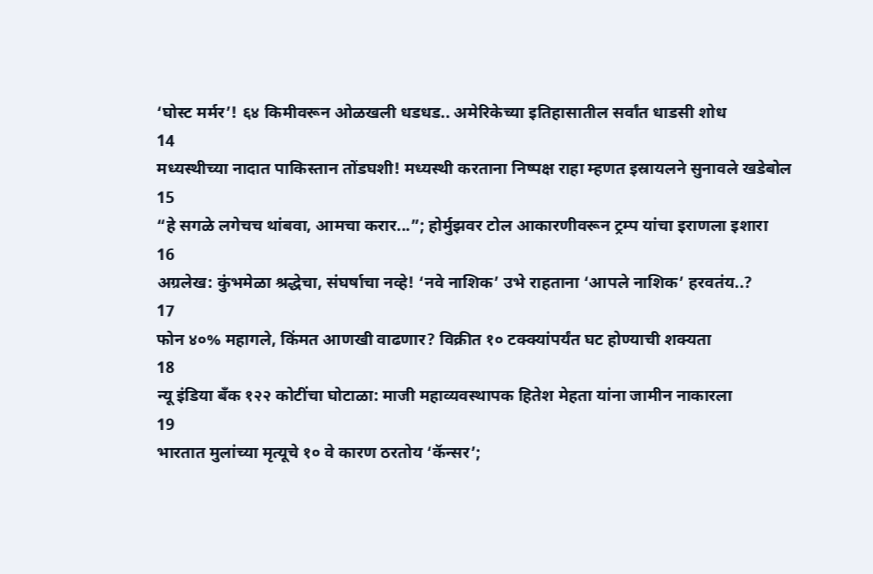‘घोस्ट मर्मर’! ६४ किमीवरून ओळखली धडधड.. अमेरिकेच्या इतिहासातील सर्वांत धाडसी शोध
14
मध्यस्थीच्या नादात पाकिस्तान तोंडघशी! मध्यस्थी करताना निष्पक्ष राहा म्हणत इस्रायलने सुनावले खडेबोल
15
“हे सगळे लगेचच थांबवा, आमचा करार...”; होर्मुझवर टोल आकारणीवरून ट्रम्प यांचा इराणला इशारा
16
अग्रलेख: कुंभमेळा श्रद्धेचा, संघर्षाचा नव्हे! ‘नवे नाशिक’ उभे राहताना ‘आपले नाशिक’ हरवतंय..?
17
फोन ४०% महागले, किंमत आणखी वाढणार? विक्रीत १० टक्क्यांपर्यंत घट होण्याची शक्यता
18
न्यू इंडिया बँक १२२ कोटींचा घोटाळा: माजी महाव्यवस्थापक हितेश मेहता यांना जामीन नाकारला
19
भारतात मुलांच्या मृत्यूचे १० वे कारण ठरतोय ‘कॅन्सर’;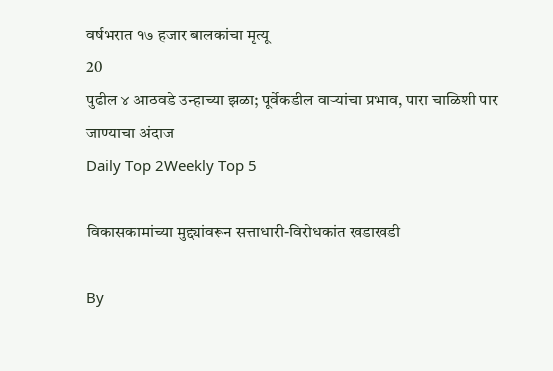वर्षभरात १७ हजार बालकांचा मृत्यू
20
पुढील ४ आठवडे उन्हाच्या झळा; पूर्वेकडील वाऱ्यांचा प्रभाव, पारा चाळिशी पार जाण्याचा अंदाज
Daily Top 2Weekly Top 5

विकासकामांच्या मुद्द्यांवरून सत्ताधारी-विरोधकांत खडाखडी

By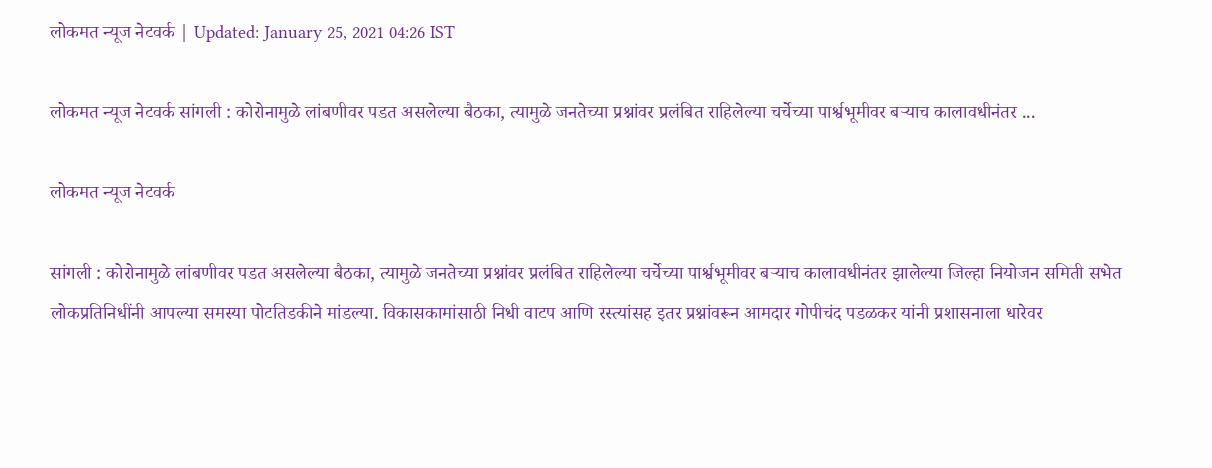लोकमत न्यूज नेटवर्क | Updated: January 25, 2021 04:26 IST

लोकमत न्यूज नेटवर्क सांगली : कोरोनामुळे लांबणीवर पडत असलेल्या बैठका, त्यामुळे जनतेच्या प्रश्नांवर प्रलंबित राहिलेल्या चर्चेच्या पार्श्वभूमीवर बऱ्याच कालावधीनंतर ...

लोकमत न्यूज नेटवर्क

सांगली : कोरोनामुळे लांबणीवर पडत असलेल्या बैठका, त्यामुळे जनतेच्या प्रश्नांवर प्रलंबित राहिलेल्या चर्चेच्या पार्श्वभूमीवर बऱ्याच कालावधीनंतर झालेल्या जिल्हा नियोजन समिती सभेत लोकप्रतिनिधींनी आपल्या समस्या पोटतिडकीने मांडल्या. विकासकामांसाठी निधी वाटप आणि रस्त्यांसह इतर प्रश्नांवरून आमदार गोपीचंद पडळकर यांनी प्रशासनाला धारेवर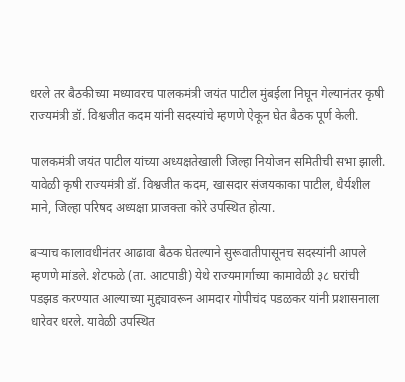धरले तर बैठकीच्या मध्यावरच पालकमंत्री जयंत पाटील मुंबईला निघून गेल्यानंतर कृषी राज्यमंत्री डॉ. विश्वजीत कदम यांनी सदस्यांचे म्हणणे ऐकून घेत बैठक पूर्ण केली.

पालकमंत्री जयंत पाटील यांच्या अध्यक्षतेखाली जिल्हा नियोजन समितीची सभा झाली. यावेळी कृषी राज्यमंत्री डॉ. विश्वजीत कदम, खासदार संजयकाका पाटील, धैर्यशील माने, जिल्हा परिषद अध्यक्षा प्राजक्ता कोरे उपस्थित होत्या.

बऱ्याच कालावधीनंतर आढावा बैठक घेतल्याने सुरूवातीपासूनच सदस्यांनी आपले म्हणणे मांडले. शेटफळे (ता. आटपाडी) येथे राज्यमार्गाच्या कामावेळी ३८ घरांची पडझड करण्यात आल्याच्या मुद्द्यावरून आमदार गोपीचंद पडळकर यांनी प्रशासनाला धारेवर धरले. यावेळी उपस्थित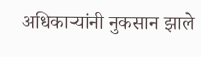अधिकाऱ्यांनी नुकसान झाले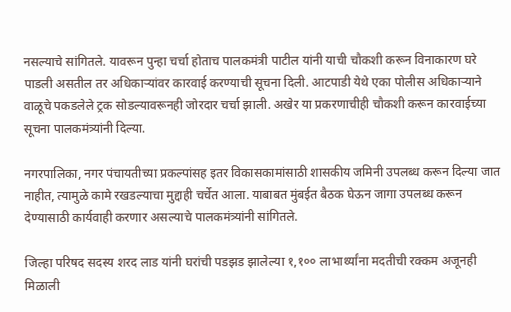नसल्याचे सांगितले. यावरून पुन्हा चर्चा होताच पालकमंत्री पाटील यांनी याची चौकशी करून विनाकारण घरे पाडली असतील तर अधिकाऱ्यांवर कारवाई करण्याची सूचना दिली. आटपाडी येथे एका पोलीस अधिकाऱ्याने वाळूचे पकडलेले ट्रक सोडल्यावरूनही जोरदार चर्चा झाली. अखेर या प्रकरणाचीही चौकशी करून कारवाईच्या सूचना पालकमंत्र्यांनी दिल्या.

नगरपालिका, नगर पंचायतीच्या प्रकल्पांसह इतर विकासकामांसाठी शासकीय जमिनी उपलब्ध करून दिल्या जात नाहीत, त्यामुळे कामे रखडल्याचा मुद्दाही चर्चेत आला. याबाबत मुंबईत बैठक घेऊन जागा उपलब्ध करून देण्यासाठी कार्यवाही करणार असल्याचे पालकमंत्र्यांनी सांगितले.

जिल्हा परिषद सदस्य शरद लाड यांनी घरांची पडझड झालेल्या १,१०० लाभार्थ्यांना मदतीची रक्कम अजूनही मिळाली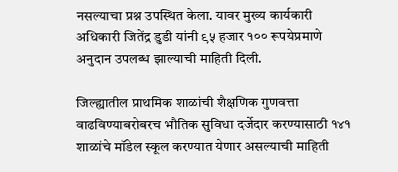नसल्याचा प्रश्न उपस्थित केला. यावर मुख्य कार्यकारी अधिकारी जितेंद्र डुडी यांनी ९५ हजार १०० रूपयेप्रमाणे अनुदान उपलब्ध झाल्याची माहिती दिली.

जिल्ह्यातील प्राथमिक शाळांची शैक्षणिक गुणवत्ता वाढविण्याबरोबरच भौतिक सुविधा दर्जेदार करण्यासाठी १४१ शाळांचे मॉडेल स्कूल करण्यात येणार असल्याची माहिती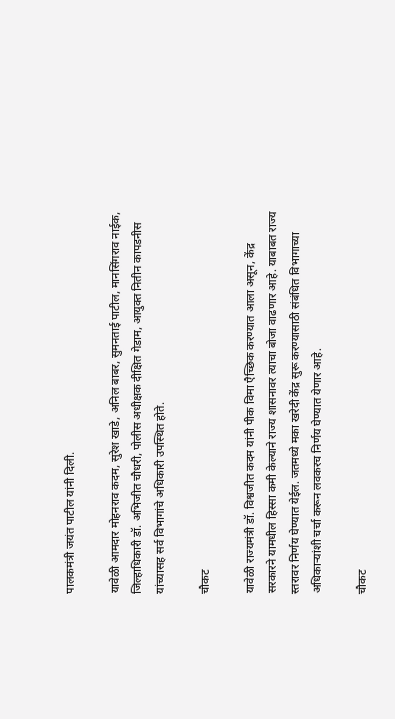पालकमंत्री जयंत पाटील यांनी दिली.

यावेळी आमदार मोहनराव कदम, सुरेश खाडे, अनिल बाबर, सुमनताई पाटील, मानसिंगराव नाईक, जिल्हाधिकारी डॉ. अभिजीत चौधरी, पोलीस अधीक्षक दीक्षित गेडाम, आयुक्त नितीन कापडनीस यांच्यासह सर्व विभागांचे अधिकारी उपस्थित होते.

चौकट

यावेळी राज्यमंत्री डॉ. विश्वजीत कदम यांनी पीक विमा एैच्छिक करण्यात आला असून, केंद्र सरकारने यामधील हिस्सा कमी केल्याने राज्य शासनावर त्याचा बोजा वाढणार आहे. याबाबत राज्य स्तरावर निर्णय घेण्यात येईल. जतमध्ये मका खरेदी केंद्र सुरू करण्यासाठी संबंधित विभागाच्या अधिकाऱ्यांशी चर्चा करून लवकरच निर्णय घेण्यात येणार आहे.

चौकट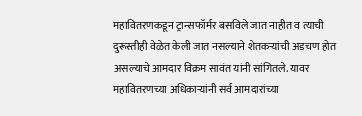महावितरणकडून ट्रान्सफॉर्मर बसविले जात नाहीत व त्याची दुरूस्तीही वेळेत केली जात नसल्याने शेतकऱ्यांची अडचण होत असल्याचे आमदार विक्रम सावंत यांनी सांगितले. यावर महावितरणच्या अधिकाऱ्यांनी सर्व आमदारांच्या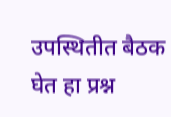उपस्थितीत बैठक घेत हा प्रश्न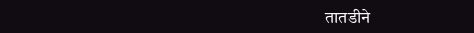तातडीने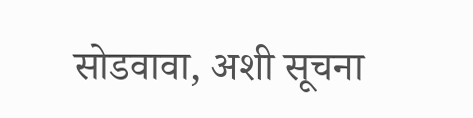सोडवावा, अशी सूचना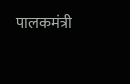पालकमंत्री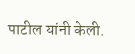पाटील यांनी केली.